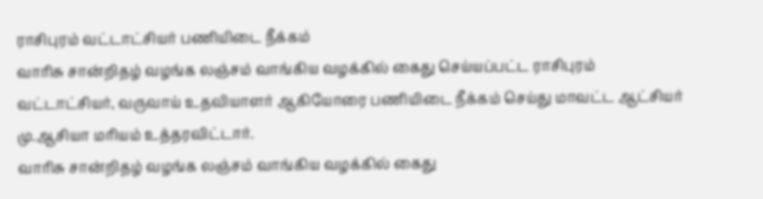ராசிபுரம் வட்டாட்சியர் பணியிடை நீக்கம்
வாரிசு சான்றிதழ் வழங்க லஞ்சம் வாங்கிய வழக்கில் கைது செய்யப்பட்ட ராசிபுரம் வட்டாட்சியர், வருவாய் உதவியாளர் ஆகியோரை பணியிடை நீக்கம் செய்து மாவட்ட ஆட்சியர் மு.ஆசியா மரியம் உத்தரவிட்டார்.
வாரிசு சான்றிதழ் வழங்க லஞ்சம் வாங்கிய வழக்கில் கைது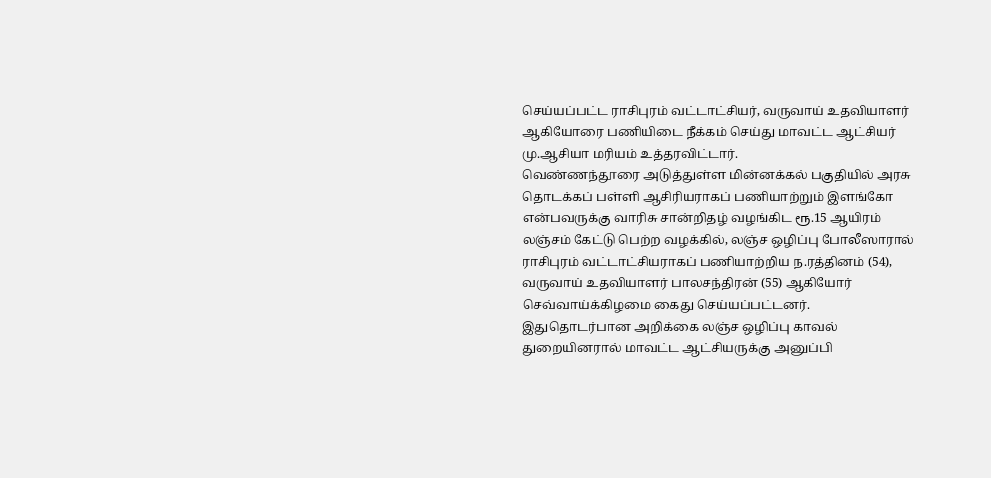செய்யப்பட்ட ராசிபுரம் வட்டாட்சியர், வருவாய் உதவியாளர் ஆகியோரை பணியிடை நீக்கம் செய்து மாவட்ட ஆட்சியர் மு.ஆசியா மரியம் உத்தரவிட்டார்.
வெண்ணந்தூரை அடுத்துள்ள மின்னக்கல் பகுதியில் அரசு தொடக்கப் பள்ளி ஆசிரியராகப் பணியாற்றும் இளங்கோ என்பவருக்கு வாரிசு சான்றிதழ் வழங்கிட ரூ.15 ஆயிரம் லஞ்சம் கேட்டு பெற்ற வழக்கில், லஞ்ச ஒழிப்பு போலீஸாரால் ராசிபுரம் வட்டாட்சியராகப் பணியாற்றிய ந.ரத்தினம் (54), வருவாய் உதவியாளர் பாலசந்திரன் (55) ஆகியோர் செவ்வாய்க்கிழமை கைது செய்யப்பட்டனர். இதுதொடர்பான அறிக்கை லஞ்ச ஒழிப்பு காவல் துறையினரால் மாவட்ட ஆட்சியருக்கு அனுப்பி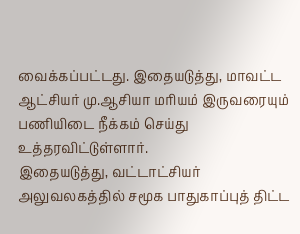வைக்கப்பட்டது. இதையடுத்து, மாவட்ட ஆட்சியர் மு.ஆசியா மரியம் இருவரையும் பணியிடை நீக்கம் செய்து உத்தரவிட்டுள்ளார்.
இதையடுத்து, வட்டாட்சியர் அலுவலகத்தில் சமூக பாதுகாப்புத் திட்ட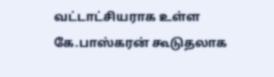வட்டாட்சியராக உள்ள கே.பாஸ்கரன் கூடுதலாக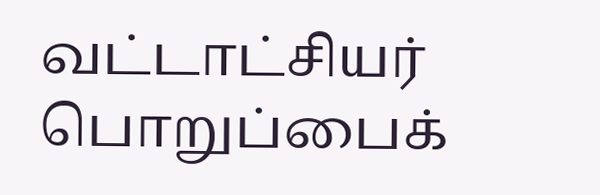வட்டாட்சியர் பொறுப்பைக்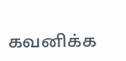கவனிக்க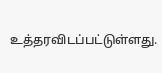உத்தரவிடப்பட்டுள்ளது.